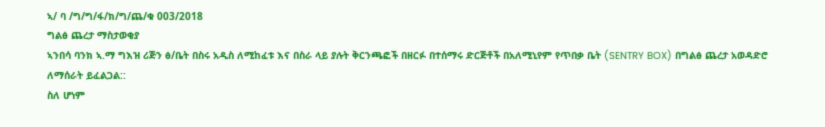ኣ/ ባ /ግ/ግ/ፋ/ክ/ግ/ጨ/ቁ 003/2018
ግልፅ ጨረታ ማስታወቂያ
ኣንበሳ ባንክ ኣ.ማ ግእዝ ሪጅን ፅ/ቤት በስሩ አዲስ ለሚከፈቱ እና በስራ ላይ ያሉት ቅርንጫፎች በዘርፉ በተሰማሩ ድርጅቶች በአለሚኒየም የጥበቃ ቤት (SENTRY BOX) በግልፅ ጨረታ አወዳድሮ ለማሰራት ይፈልጋል::
ስለ ሆነም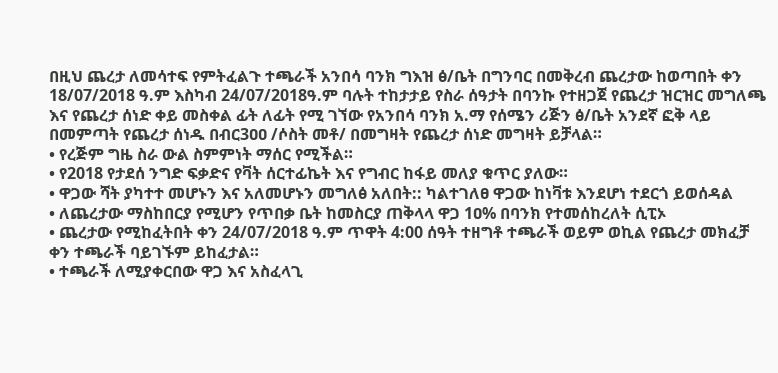በዚህ ጨረታ ለመሳተፍ የምትፈልጉ ተጫራች አንበሳ ባንክ ግእዝ ፅ/ቤት በግንባር በመቅረብ ጨረታው ከወጣበት ቀን 18/07/2018 ዓ.ም እስካብ 24/07/2018ዓ.ም ባሉት ተከታታይ የስራ ሰዓታት በባንኩ የተዘጋጀ የጨረታ ዝርዝር መግለጫ እና የጨረታ ሰነድ ቀይ መስቀል ፊት ለፊት የሚ ገኘው የአንበሳ ባንክ አ.ማ የሰሜን ሪጅን ፅ/ቤት አንደኛ ፎቅ ላይ በመምጣት የጨረታ ሰነዱ በብር3ዐዐ /ሶስት መቶ/ በመግዛት የጨረታ ሰነድ መግዛት ይቻላል።
• የረጅም ግዜ ስራ ውል ስምምነት ማሰር የሚችል።
• የ2018 የታደሰ ንግድ ፍቃድና የቫት ሰርተፊኬት እና የግብር ከፋይ መለያ ቁጥር ያለው።
• ዋጋው ሻት ያካተተ መሆኑን እና አለመሆኑን መግለፅ አለበት:: ካልተገለፀ ዋጋው ከነቫቱ እንደሆነ ተደርጎ ይወሰዳል
• ለጨረታው ማስከበርያ የሚሆን የጥበቃ ቤት ከመስርያ ጠቅላላ ዋጋ 1ዐ% በባንክ የተመሰከረለት ሲፒኦ
• ጨረታው የሚከፈትበት ቀን 24/07/2018 ዓ.ም ጥዋት 4:00 ሰዓት ተዘግቶ ተጫራች ወይም ወኪል የጨረታ መክፈቻ ቀን ተጫራች ባይገኙም ይከፈታል።
• ተጫራች ለሚያቀርበው ዋጋ እና አስፈላጊ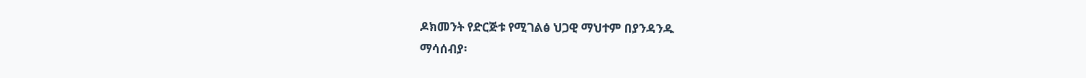ዶክመንት የድርጅቱ የሚገልፅ ህጋዊ ማህተም በያንዳንዱ
ማሳሰብያ፡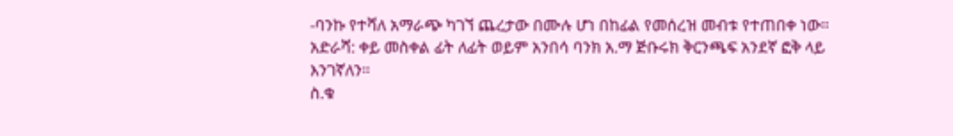-ባንኩ የተሻለ አማራጭ ካገኘ ጨረታው በሙሉ ሆነ በከፊል የመሰረዝ መብቱ የተጠበቀ ነው። አድራሻ: ቀይ መስቀል ፊት ለፊት ወይም አንበሳ ባንክ አ.ማ ጅቡሩክ ቅርንጫፍ አንደኛ ፎቅ ላይ እንገኛለን።
ስ.ቁ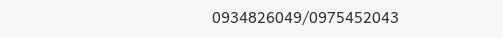0934826049/0975452043